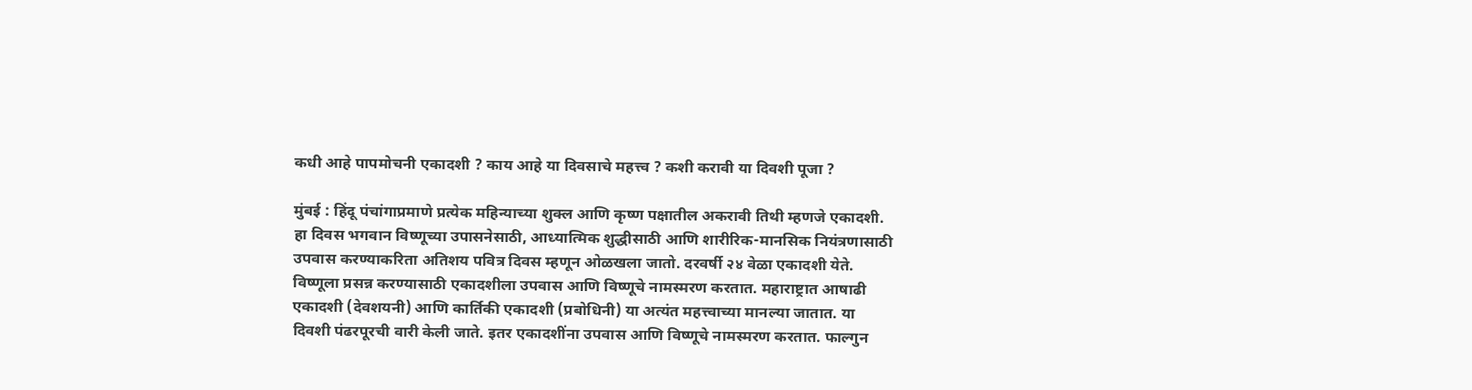कधी आहे पापमोचनी एकादशी ? काय आहे या दिवसाचे महत्त्व ? कशी करावी या दिवशी पूजा ?

मुंबई : हिंदू पंचांगाप्रमाणे प्रत्येक महिन्याच्या शुक्ल आणि कृष्ण पक्षातील अकरावी तिथी म्हणजे एकादशी. हा दिवस भगवान विष्णूच्या उपासनेसाठी, आध्यात्मिक शुद्धीसाठी आणि शारीरिक-मानसिक नियंत्रणासाठी उपवास करण्याकरिता अतिशय पवित्र दिवस म्हणून ओळखला जातो. दरवर्षी २४ वेळा एकादशी येते. विष्णूला प्रसन्न करण्यासाठी एकादशीला उपवास आणि विष्णूचे नामस्मरण करतात. महाराष्ट्रात आषाढी एकादशी (देवशयनी) आणि कार्तिकी एकादशी (प्रबोधिनी) या अत्यंत महत्त्वाच्या मानल्या जातात. या दिवशी पंढरपूरची वारी केली जाते. इतर एकादशींना उपवास आणि विष्णूचे नामस्मरण करतात. फाल्गुन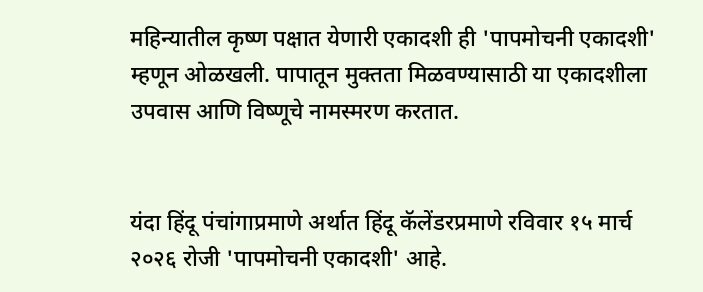महिन्यातील कृष्ण पक्षात येणारी एकादशी ही 'पापमोचनी एकादशी' म्हणून ओळखली. पापातून मुक्तता मिळवण्यासाठी या एकादशीला उपवास आणि विष्णूचे नामस्मरण करतात.


यंदा हिंदू पंचांगाप्रमाणे अर्थात हिंदू कॅलेंडरप्रमाणे रविवार १५ मार्च २०२६ रोजी 'पापमोचनी एकादशी' आहे.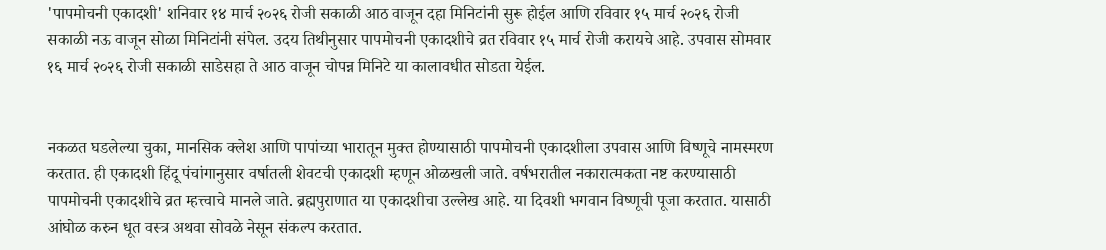'पापमोचनी एकादशी' शनिवार १४ मार्च २०२६ रोजी सकाळी आठ वाजून दहा मिनिटांनी सुरू होईल आणि रविवार १५ मार्च २०२६ रोजी सकाळी नऊ वाजून सोळा मिनिटांनी संपेल. उदय तिथीनुसार पापमोचनी एकादशीचे व्रत रविवार १५ मार्च रोजी करायचे आहे. उपवास सोमवार १६ मार्च २०२६ रोजी सकाळी साडेसहा ते आठ वाजून चोपन्न मिनिटे या कालावधीत सोडता येईल.


नकळत घडलेल्या चुका, मानसिक क्लेश आणि पापांच्या भारातून मुक्त होण्यासाठी पापमोचनी एकादशीला उपवास आणि विष्णूचे नामस्मरण करतात. ही एकादशी हिंदू पंचांगानुसार वर्षातली शेवटची एकादशी म्हणून ओळखली जाते. वर्षभरातील नकारात्मकता नष्ट करण्यासाठी पापमोचनी एकादशीचे व्रत म्हत्त्वाचे मानले जाते. ब्रह्मपुराणात या एकादशीचा उल्लेख आहे. या दिवशी भगवान विष्णूची पूजा करतात. यासाठी आंघोळ करुन धूत वस्त्र अथवा सोवळे नेसून संकल्प करतात.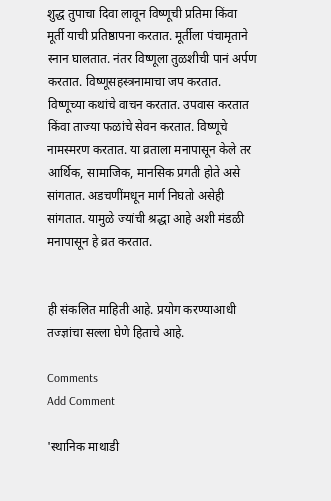शुद्ध तुपाचा दिवा लावून विष्णूची प्रतिमा किंवा मूर्ती याची प्रतिष्ठापना करतात. मूर्तीला पंचामृताने स्नान घालतात. नंतर विष्णूला तुळशीची पानं अर्पण करतात. विष्णूसहस्त्रनामाचा जप करतात. विष्णूच्या कथांचे वाचन करतात. उपवास करतात किंवा ताज्या फळांचे सेवन करतात. विष्णूचे नामस्मरण करतात. या व्रताला मनापासून केले तर आर्थिक, सामाजिक, मानसिक प्रगती होते असे सांगतात. अडचणींमधून मार्ग निघतो असेही सांगतात. यामुळे ज्यांची श्रद्धा आहे अशी मंडळी मनापासून हे व्रत करतात.


ही संकलित माहिती आहे. प्रयोग करण्याआधी तज्ज्ञांचा सल्ला घेणे हिताचे आहे.

Comments
Add Comment

'स्थानिक माथाडी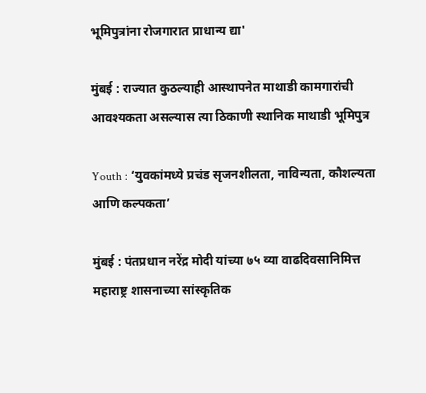भूमिपुत्रांना रोजगारात प्राधान्य द्या'

मुंबई : राज्यात कुठल्याही आस्थापनेत माथाडी कामगारांची आवश्यकता असल्यास त्या ठिकाणी स्थानिक माथाडी भूमिपुत्र

Youth : ‘युवकांमध्ये प्रचंड सृजनशीलता, नाविन्यता, कौशल्यता आणि कल्पकता’

मुंबई : पंतप्रधान नरेंद्र मोदी यांच्या ७५ व्या वाढदिवसानिमित्त महाराष्ट्र शासनाच्या सांस्कृतिक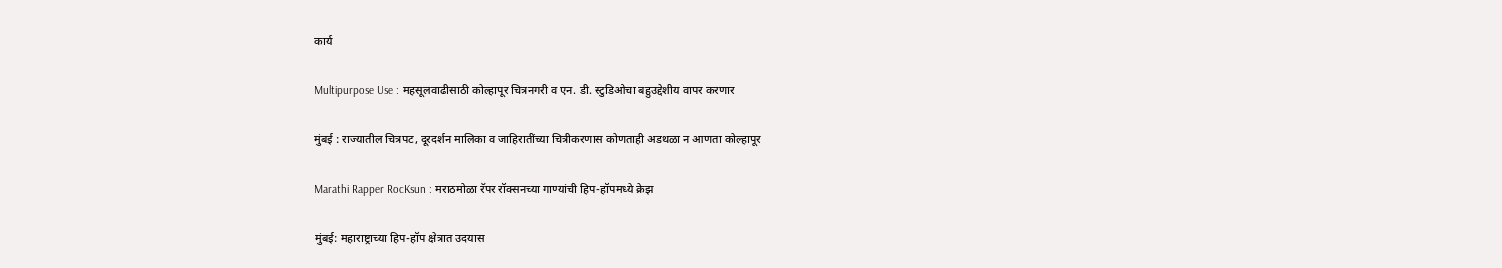कार्य

Multipurpose Use : महसूलवाढीसाठी कोल्हापूर चित्रनगरी व एन. डी. स्टुडिओचा बहुउद्देशीय वापर करणार

मुंबई : राज्यातील चित्रपट, दूरदर्शन मालिका व जाहिरातींच्या चित्रीकरणास कोणताही अडथळा न आणता कोल्हापूर

Marathi Rapper RocKsun : मराठमोळा रॅपर रॉक्सनच्या गाण्यांची हिप-हॉपमध्ये क्रेझ

मुंबई: महाराष्ट्राच्या हिप-हॉप क्षेत्रात उदयास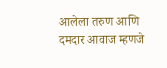आलेला तरुण आणि दमदार आवाज म्हणजे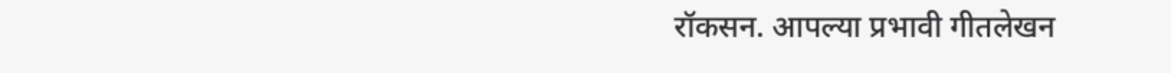रॉकसन. आपल्या प्रभावी गीतलेखन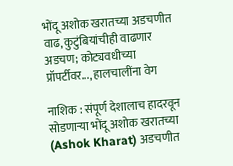भोंदू अशोक खरातच्या अडचणीत वाढ, कुटुंबियांचीही वाढणार अडचण; कोट्यवधीच्या प्रॉपर्टीवर..., हालचालींना वेग

नाशिक : संपूर्ण देशालाच हादरवून सोडणाऱ्या भोंदू अशोक खरातच्या (Ashok Kharat) अडचणीत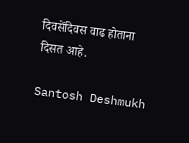दिवसेंदिवस वाढ होताना दिसत आहे.

Santosh Deshmukh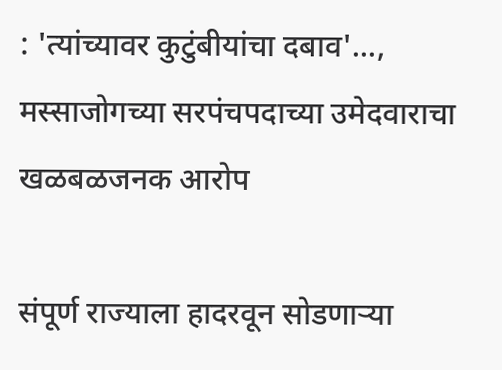: 'त्यांच्यावर कुटुंबीयांचा दबाव'..., मस्साजोगच्या सरपंचपदाच्या उमेदवाराचा खळबळजनक आरोप

संपूर्ण राज्याला हादरवून सोडणाऱ्या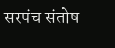सरपंच संतोष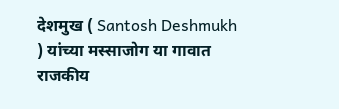देशमुख ( Santosh Deshmukh ) यांच्या मस्साजोग या गावात राजकीय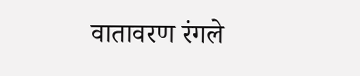वातावरण रंगले